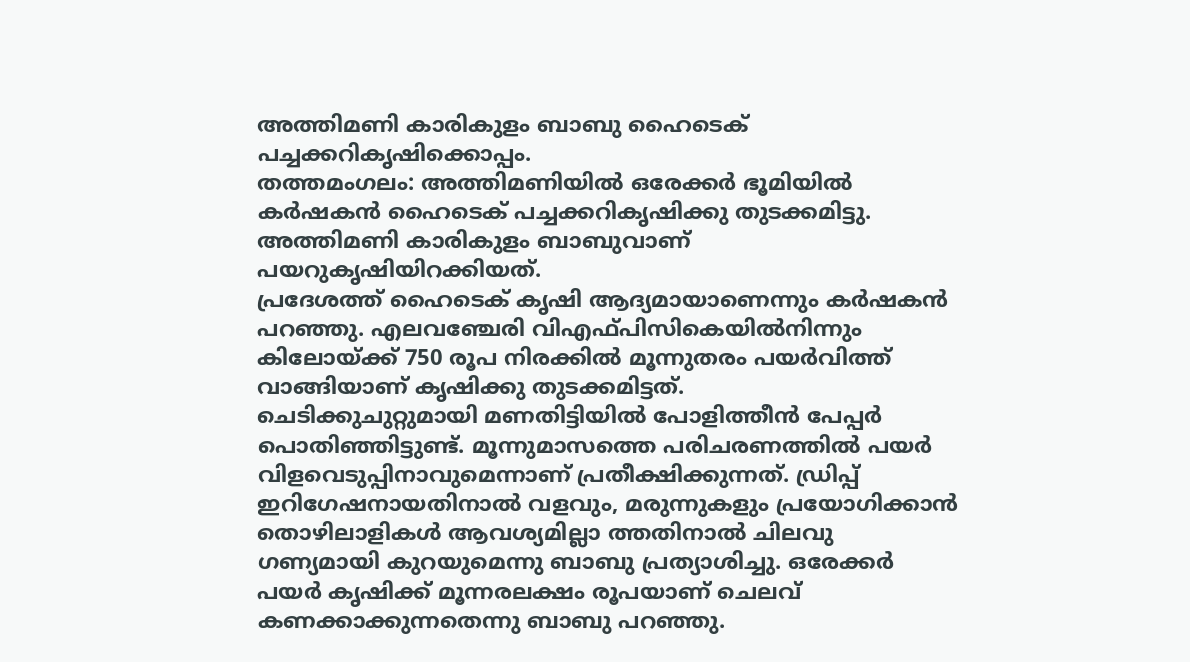അത്തിമണി കാരികുളം ബാബു ഹൈടെക് പച്ചക്കറികൃഷിക്കൊപ്പം.
തത്തമംഗലം: അത്തിമണിയിൽ ഒരേക്കർ ഭൂമിയിൽ കർഷകൻ ഹൈടെക് പച്ചക്കറികൃഷിക്കു തുടക്കമിട്ടു. അത്തിമണി കാരികുളം ബാബുവാണ് പയറുകൃഷിയിറക്കിയത്.
പ്രദേശത്ത് ഹൈടെക് കൃഷി ആദ്യമായാണെന്നും കർഷകൻ പറഞ്ഞു. എലവഞ്ചേരി വിഎഫ്പിസികെയിൽനിന്നും കിലോയ്ക്ക് 750 രൂപ നിരക്കിൽ മൂന്നുതരം പയർവിത്ത് വാങ്ങിയാണ് കൃഷിക്കു തുടക്കമിട്ടത്.
ചെടിക്കുചുറ്റുമായി മണതിട്ടിയിൽ പോളിത്തീൻ പേപ്പർ പൊതിഞ്ഞിട്ടുണ്ട്. മൂന്നുമാസത്തെ പരിചരണത്തിൽ പയർ വിളവെടുപ്പിനാവുമെന്നാണ് പ്രതീക്ഷിക്കുന്നത്. ഡ്രിപ്പ് ഇറിഗേഷനായതിനാൽ വളവും, മരുന്നുകളും പ്രയോഗിക്കാൻ തൊഴിലാളികൾ ആവശ്യമില്ലാ ത്തതിനാൽ ചിലവു ഗണ്യമായി കുറയുമെന്നു ബാബു പ്രത്യാശിച്ചു. ഒരേക്കർ പയർ കൃഷിക്ക് മൂന്നരലക്ഷം രൂപയാണ് ചെലവ് കണക്കാക്കുന്നതെന്നു ബാബു പറഞ്ഞു.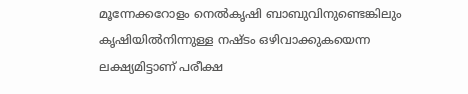മൂന്നേക്കറോളം നെൽകൃഷി ബാബുവിനുണ്ടെങ്കിലും കൃഷിയിൽനിന്നുള്ള നഷ്ടം ഒഴിവാക്കുകയെന്ന ലക്ഷ്യമിട്ടാണ് പരീക്ഷ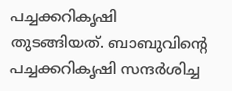പച്ചക്കറികൃഷി തുടങ്ങിയത്. ബാബുവിന്റെ പച്ചക്കറികൃഷി സന്ദർശിച്ച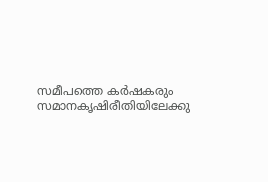സമീപത്തെ കർഷകരും സമാനകൃഷിരീതിയിലേക്കു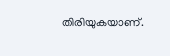തിരിയുകയാണ്.